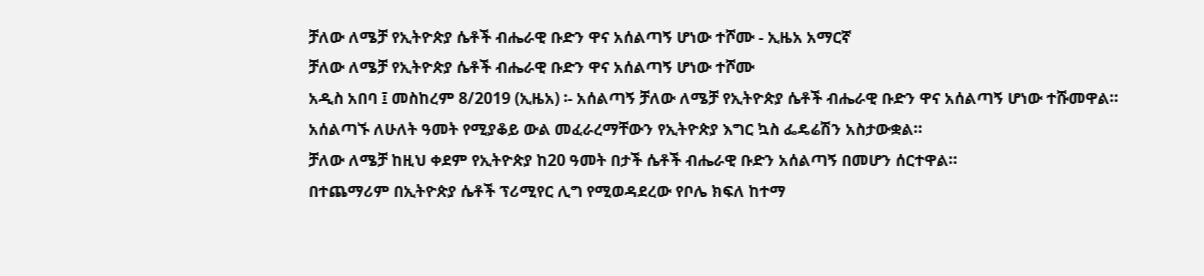ቻለው ለሜቻ የኢትዮጵያ ሴቶች ብሔራዊ ቡድን ዋና አሰልጣኝ ሆነው ተሾሙ - ኢዜአ አማርኛ
ቻለው ለሜቻ የኢትዮጵያ ሴቶች ብሔራዊ ቡድን ዋና አሰልጣኝ ሆነው ተሾሙ
አዲስ አበባ ፤ መስከረም 8/2019 (ኢዜአ) ፡- አሰልጣኝ ቻለው ለሜቻ የኢትዮጵያ ሴቶች ብሔራዊ ቡድን ዋና አሰልጣኝ ሆነው ተሹመዋል።
አሰልጣኙ ለሁለት ዓመት የሚያቆይ ውል መፈራረማቸውን የኢትዮጵያ እግር ኳስ ፌዴሬሽን አስታውቋል።
ቻለው ለሜቻ ከዚህ ቀደም የኢትዮጵያ ከ20 ዓመት በታች ሴቶች ብሔራዊ ቡድን አሰልጣኝ በመሆን ሰርተዋል።
በተጨማሪም በኢትዮጵያ ሴቶች ፕሪሚየር ሊግ የሚወዳደረው የቦሌ ክፍለ ከተማ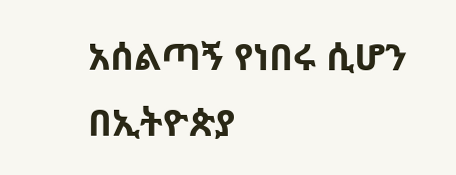አሰልጣኝ የነበሩ ሲሆን በኢትዮጵያ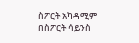ስፖርት አካዳሚም በስፖርት ሳይንስ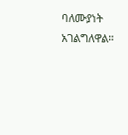ባለሙያነት አገልግለዋል።